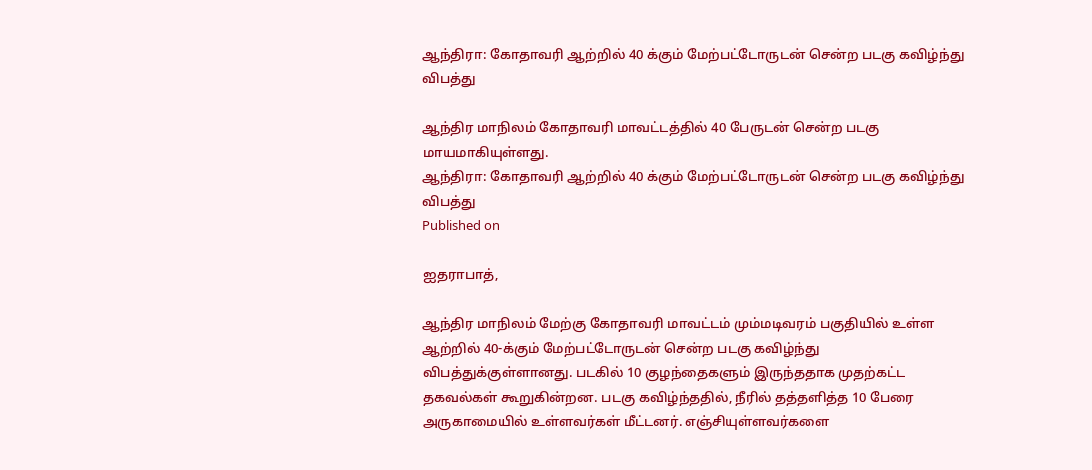ஆந்திரா: கோதாவரி ஆற்றில் 40 க்கும் மேற்பட்டோருடன் சென்ற படகு கவிழ்ந்து விபத்து

ஆந்திர மாநிலம் கோதாவரி மாவட்டத்தில் 40 பேருடன் சென்ற படகு மாயமாகியுள்ளது.
ஆந்திரா: கோதாவரி ஆற்றில் 40 க்கும் மேற்பட்டோருடன் சென்ற படகு கவிழ்ந்து விபத்து
Published on

ஐதராபாத்,

ஆந்திர மாநிலம் மேற்கு கோதாவரி மாவட்டம் மும்மடிவரம் பகுதியில் உள்ள ஆற்றில் 40-க்கும் மேற்பட்டோருடன் சென்ற படகு கவிழ்ந்து விபத்துக்குள்ளானது. படகில் 10 குழந்தைகளும் இருந்ததாக முதற்கட்ட தகவல்கள் கூறுகின்றன. படகு கவிழ்ந்ததில், நீரில் தத்தளித்த 10 பேரை அருகாமையில் உள்ளவர்கள் மீட்டனர். எஞ்சியுள்ளவர்களை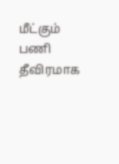மீட்கும் பணி தீவிரமாக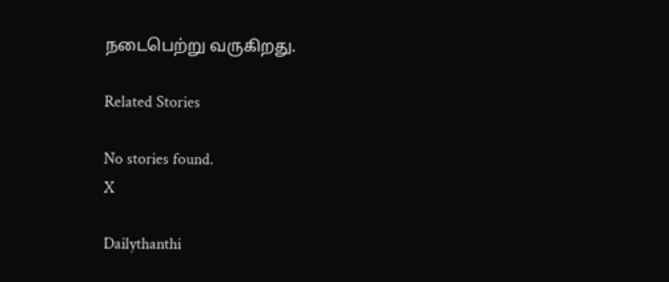நடைபெற்று வருகிறது.

Related Stories

No stories found.
X

Dailythanthi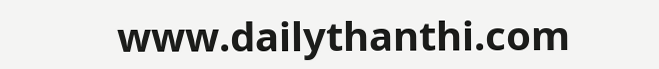www.dailythanthi.com